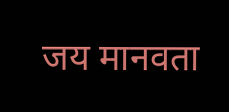जय मानवता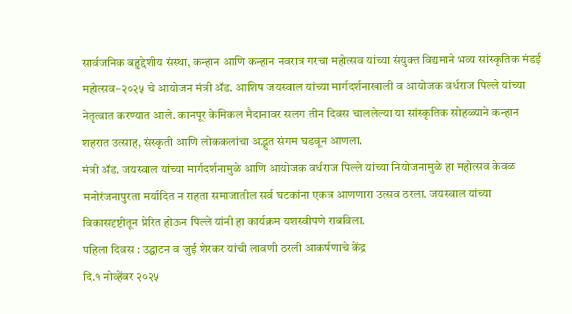सार्वजनिक बहुद्देशीय संस्था, कन्हान आणि कन्हान नवरात्र गरचा महोत्सव यांच्या संयुक्त विद्यमाने भव्य सांस्कृतिक मंडई महोत्सव–२०२५ चे आयोजन मंत्री ॲड. आशिष जयस्वाल यांच्या मार्गदर्शनाखाली व आयोजक वर्धराज पिल्ले यांच्या नेतृत्वात करण्यात आले. कानपूर केमिकल मैदानावर सलग तीन दिवस चाललेल्या या सांस्कृतिक सोहळ्याने कन्हान शहरात उत्साह, संस्कृती आणि लोककलांचा अद्भुत संगम घडवून आणला.
मंत्री ॲड. जयस्वाल यांच्या मार्गदर्शनामुळे आणि आयोजक वर्धराज पिल्ले यांच्या नियोजनामुळे हा महोत्सव केवळ मनोरंजनापुरता मर्यादित न राहता समाजातील सर्व घटकांना एकत्र आणणारा उत्सव ठरला. जयस्वाल यांच्या विकासदृष्टीतून प्रेरित होऊन पिल्ले यांनी हा कार्यक्रम यशस्वीपणे राबविला.
पहिला दिवस : उद्घाटन व जुई शेरकर यांची लावणी ठरली आकर्षणाचे केंद्र
दि.१ नोव्हेंबर २०२५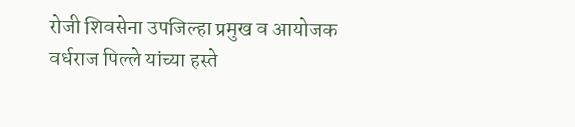रोजी शिवसेना उपजिल्हा प्रमुख व आयोजक वर्धराज पिल्ले यांच्या हस्ते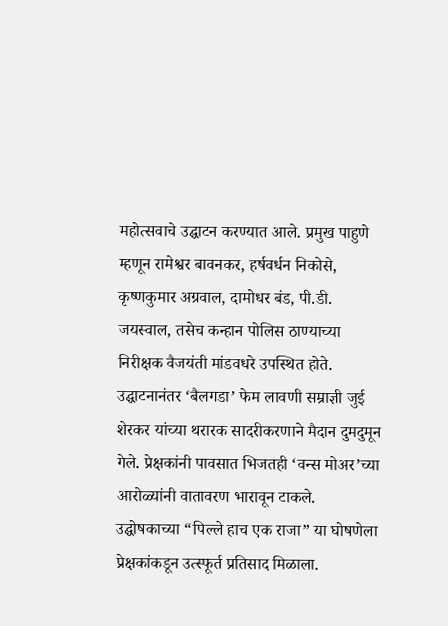महोत्सवाचे उद्घाटन करण्यात आले. प्रमुख पाहुणे म्हणून रामेश्वर बावनकर, हर्षवर्धन निकोसे, कृष्णकुमार अग्रवाल, दामोधर बंड, पी.डी. जयस्वाल, तसेच कन्हान पोलिस ठाण्याच्या निरीक्षक वैजयंती मांडवधरे उपस्थित होते.
उद्घाटनानंतर ‘बैलगडा’ फेम लावणी सम्राज्ञी जुई शेरकर यांच्या थरारक सादरीकरणाने मैदान दुमदुमून गेले. प्रेक्षकांनी पावसात भिजतही ‘वन्स मोअर’च्या आरोळ्यांनी वातावरण भारावून टाकले. उद्घोषकाच्या “पिल्ले हाच एक राजा” या घोषणेला प्रेक्षकांकडून उत्स्फूर्त प्रतिसाद मिळाला.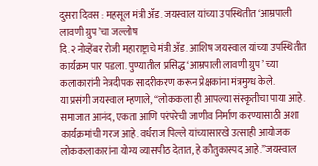दुसरा दिवस : महसूल मंत्री ॲड. जयस्वाल यांच्या उपस्थितीत ‘आम्रपाली लावणी ग्रुप’चा जल्लोष
दि.२ नोव्हेंबर रोजी महाराष्ट्राचे मंत्री ॲड. आशिष जयस्वाल यांच्या उपस्थितीत कार्यक्रम पार पडला. पुण्यातील प्रसिद्ध ‘आम्रपाली लावणी ग्रुप’ च्या कलाकारांनी नेत्रदीपक सादरीकरण करून प्रेक्षकांना मंत्रमुग्ध केले.
या प्रसंगी जयस्वाल म्हणाले, “लोककला ही आपल्या संस्कृतीचा पाया आहे. समाजात आनंद, एकता आणि परंपरेची जाणीव निर्माण करण्यासाठी अशा कार्यक्रमांची गरज आहे. वर्धराज पिल्ले यांच्यासारखे उत्साही आयोजक लोककलाकारांना योग्य व्यासपीठ देतात, हे कौतुकास्पद आहे.”जयस्वाल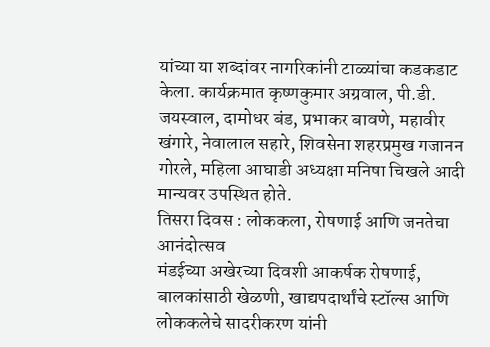यांच्या या शब्दांवर नागरिकांनी टाळ्यांचा कडकडाट केला. कार्यक्रमात कृष्णकुमार अग्रवाल, पी.डी. जयस्वाल, दामोधर बंड, प्रभाकर बावणे, महावीर खंगारे, नेवालाल सहारे, शिवसेना शहरप्रमुख गजानन गोरले, महिला आघाडी अध्यक्षा मनिषा चिखले आदी मान्यवर उपस्थित होते.
तिसरा दिवस : लोककला, रोषणाई आणि जनतेचा आनंदोत्सव
मंडईच्या अखेरच्या दिवशी आकर्षक रोषणाई, बालकांसाठी खेळणी, खाद्यपदार्थांचे स्टॉल्स आणि लोककलेचे सादरीकरण यांनी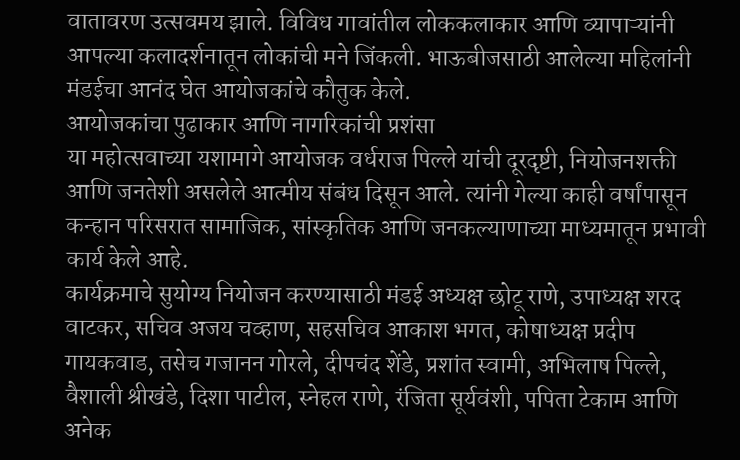वातावरण उत्सवमय झाले. विविध गावांतील लोककलाकार आणि व्यापाऱ्यांनी आपल्या कलादर्शनातून लोकांची मने जिंकली. भाऊबीजसाठी आलेल्या महिलांनी मंडईचा आनंद घेत आयोजकांचे कौतुक केले.
आयोजकांचा पुढाकार आणि नागरिकांची प्रशंसा
या महोत्सवाच्या यशामागे आयोजक वर्धराज पिल्ले यांची दूरदृष्टी, नियोजनशक्ती आणि जनतेशी असलेले आत्मीय संबंध दिसून आले. त्यांनी गेल्या काही वर्षांपासून कन्हान परिसरात सामाजिक, सांस्कृतिक आणि जनकल्याणाच्या माध्यमातून प्रभावी कार्य केले आहे.
कार्यक्रमाचे सुयोग्य नियोजन करण्यासाठी मंडई अध्यक्ष छोटू राणे, उपाध्यक्ष शरद वाटकर, सचिव अजय चव्हाण, सहसचिव आकाश भगत, कोषाध्यक्ष प्रदीप गायकवाड, तसेच गजानन गोरले, दीपचंद शेंडे, प्रशांत स्वामी, अभिलाष पिल्ले, वैशाली श्रीखंडे, दिशा पाटील, स्नेहल राणे, रंजिता सूर्यवंशी, पपिता टेकाम आणि अनेक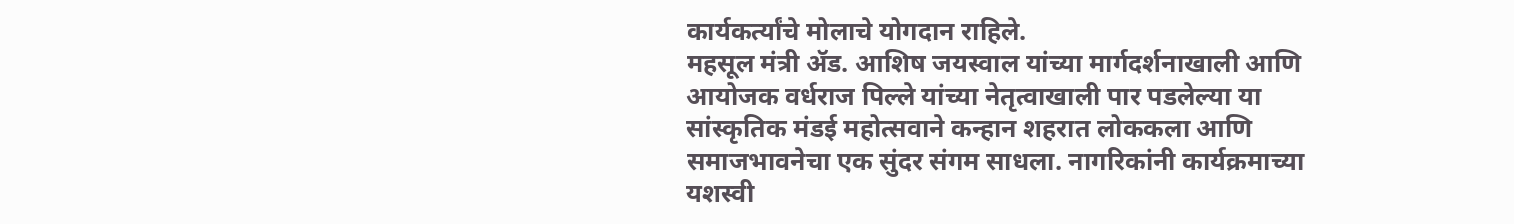कार्यकर्त्यांचे मोलाचे योगदान राहिले.
महसूल मंत्री ॲड. आशिष जयस्वाल यांच्या मार्गदर्शनाखाली आणि आयोजक वर्धराज पिल्ले यांच्या नेतृत्वाखाली पार पडलेल्या या सांस्कृतिक मंडई महोत्सवाने कन्हान शहरात लोककला आणि समाजभावनेचा एक सुंदर संगम साधला. नागरिकांनी कार्यक्रमाच्या यशस्वी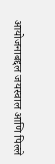आयोजनाबद्दल जयस्वाल आणि पिल्ले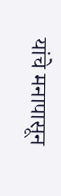यांचे मनापासून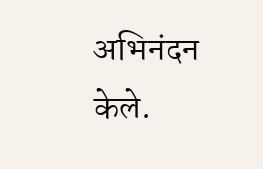अभिनंदन केले.